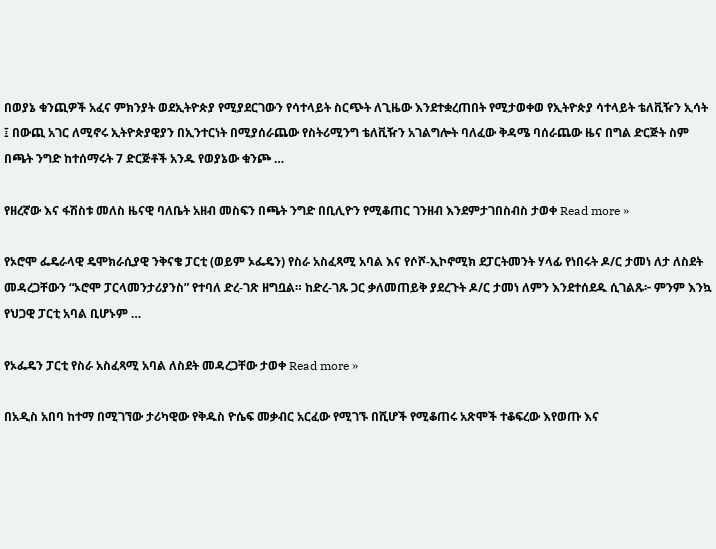በወያኔ ቁንጪዎች አፈና ምክንያት ወደኢትዮጵያ የሚያደርገውን የሳተላይት ስርጭት ለጊዜው እንደተቋረጠበት የሚታወቀወ የኢትዮጵያ ሳተላይት ቴለቪዥን ኢሳት ፤ በውጪ አገር ለሚኖሩ ኢትዮጵያዊያን በኢንተርነት በሚያሰራጨው የስትሪሚንግ ቴለቪዥን አገልግሎት ባለፈው ቅዳሜ ባሰራጨው ዜና በግል ድርጅት ስም በጫት ንግድ ከተሰማሩት 7 ድርጅቶች አንዱ የወያኔው ቁንጮ …

የዘረኛው እና ፋሽስቱ መለስ ዜናዊ ባለቤት አዘብ መስፍን በጫት ንግድ በቢሊዮን የሚቆጠር ገንዘብ እንደምታገበስብስ ታወቀ Read more »

የኦሮሞ ፌዴራላዊ ዴሞክራሲያዊ ንቅናቄ ፓርቲ (ወይም ኦፌዴን) የስራ አስፈጻሚ አባል እና የሶሾ-ኢኮኖሚክ ደፓርትመንት ሃላፊ የነበሩት ዶ/ር ታመነ ለታ ለስደት መዳረጋቸውን “ኦሮሞ ፓርላመንታሪያንስ” የተባለ ድረ-ገጽ ዘግቧል። ከድረ-ገጹ ጋር ቃለመጠይቅ ያደረጉት ዶ/ር ታመነ ለምን እንደተሰደዱ ሲገልጹ፦ ምንም እንኳ የህጋዊ ፓርቲ አባል ቢሆኑም …

የኦፌዴን ፓርቲ የስራ አስፈጻሚ አባል ለስደት መዳረጋቸው ታወቀ Read more »

በአዲስ አበባ ከተማ በሚገኘው ታሪካዊው የቅዱስ ዮሴፍ መቃብር አርፈው የሚገኙ በሺሆች የሚቆጠሩ አጽሞች ተቆፍረው እየወጡ እና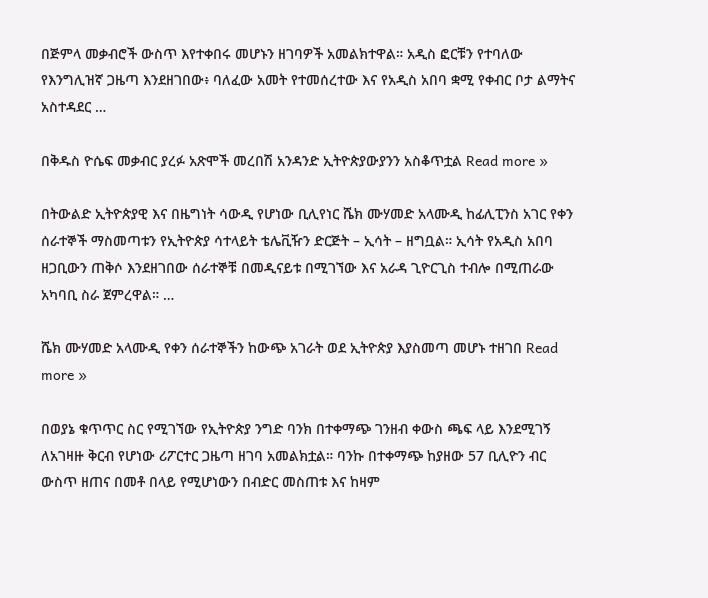በጅምላ መቃብሮች ውስጥ እየተቀበሩ መሆኑን ዘገባዎች አመልክተዋል። አዲስ ፎርቹን የተባለው የእንግሊዝኛ ጋዜጣ እንደዘገበው፥ ባለፈው አመት የተመሰረተው እና የአዲስ አበባ ቋሚ የቀብር ቦታ ልማትና አስተዳደር …

በቅዱስ ዮሴፍ መቃብር ያረፉ አጽሞች መረበሽ አንዳንድ ኢትዮጵያውያንን አስቆጥቷል Read more »

በትውልድ ኢትዮጵያዊ እና በዜግነት ሳውዲ የሆነው ቢሊየነር ሼክ ሙሃመድ አላሙዲ ከፊሊፒንስ አገር የቀን ሰራተኞች ማስመጣቱን የኢትዮጵያ ሳተላይት ቴሌቪዥን ድርጅት – ኢሳት – ዘግቧል። ኢሳት የአዲስ አበባ ዘጋቢውን ጠቅሶ እንደዘገበው ሰራተኞቹ በመዲናይቱ በሚገኘው እና አራዳ ጊዮርጊስ ተብሎ በሚጠራው አካባቢ ስራ ጀምረዋል። …

ሼክ ሙሃመድ አላሙዲ የቀን ሰራተኞችን ከውጭ አገራት ወደ ኢትዮጵያ እያስመጣ መሆኑ ተዘገበ Read more »

በወያኔ ቁጥጥር ስር የሚገኘው የኢትዮጵያ ንግድ ባንክ በተቀማጭ ገንዘብ ቀውስ ጫፍ ላይ እንደሚገኝ ለአገዛዙ ቅርብ የሆነው ሪፖርተር ጋዜጣ ዘገባ አመልክቷል። ባንኩ በተቀማጭ ከያዘው 57 ቢሊዮን ብር ውስጥ ዘጠና በመቶ በላይ የሚሆነውን በብድር መስጠቱ እና ከዛም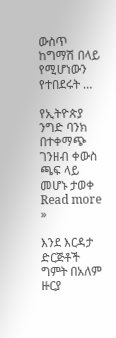ውስጥ ከግማሽ በላይ የሚሆነውን የተበደሩት …

የኢትዮጵያ ንግድ ባንክ በተቀማጭ ገንዘብ ቀውስ ጫፍ ላይ መሆኑ ታወቀ Read more »

እንደ እርዳታ ድርጅቶች ግምት በአለም ዙርያ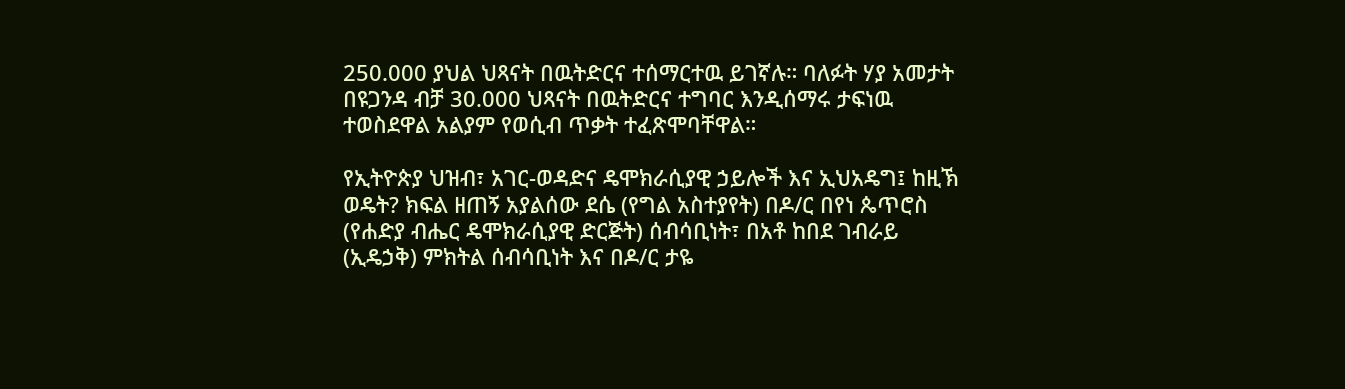250.000 ያህል ህጻናት በዉትድርና ተሰማርተዉ ይገኛሉ። ባለፉት ሃያ አመታት በዩጋንዳ ብቻ 30.000 ህጻናት በዉትድርና ተግባር እንዲሰማሩ ታፍነዉ ተወስደዋል አልያም የወሲብ ጥቃት ተፈጽሞባቸዋል።

የኢትዮጵያ ህዝብ፣ አገር-ወዳድና ዴሞክራሲያዊ ኃይሎች እና ኢህአዴግ፤ ከዚኽ ወዴት? ክፍል ዘጠኝ አያልሰው ደሴ (የግል አስተያየት) በዶ/ር በየነ ጴጥሮስ (የሐድያ ብሔር ዴሞክራሲያዊ ድርጅት) ሰብሳቢነት፣ በአቶ ከበደ ገብራይ (ኢዴኃቅ) ምክትል ሰብሳቢነት እና በዶ/ር ታዬ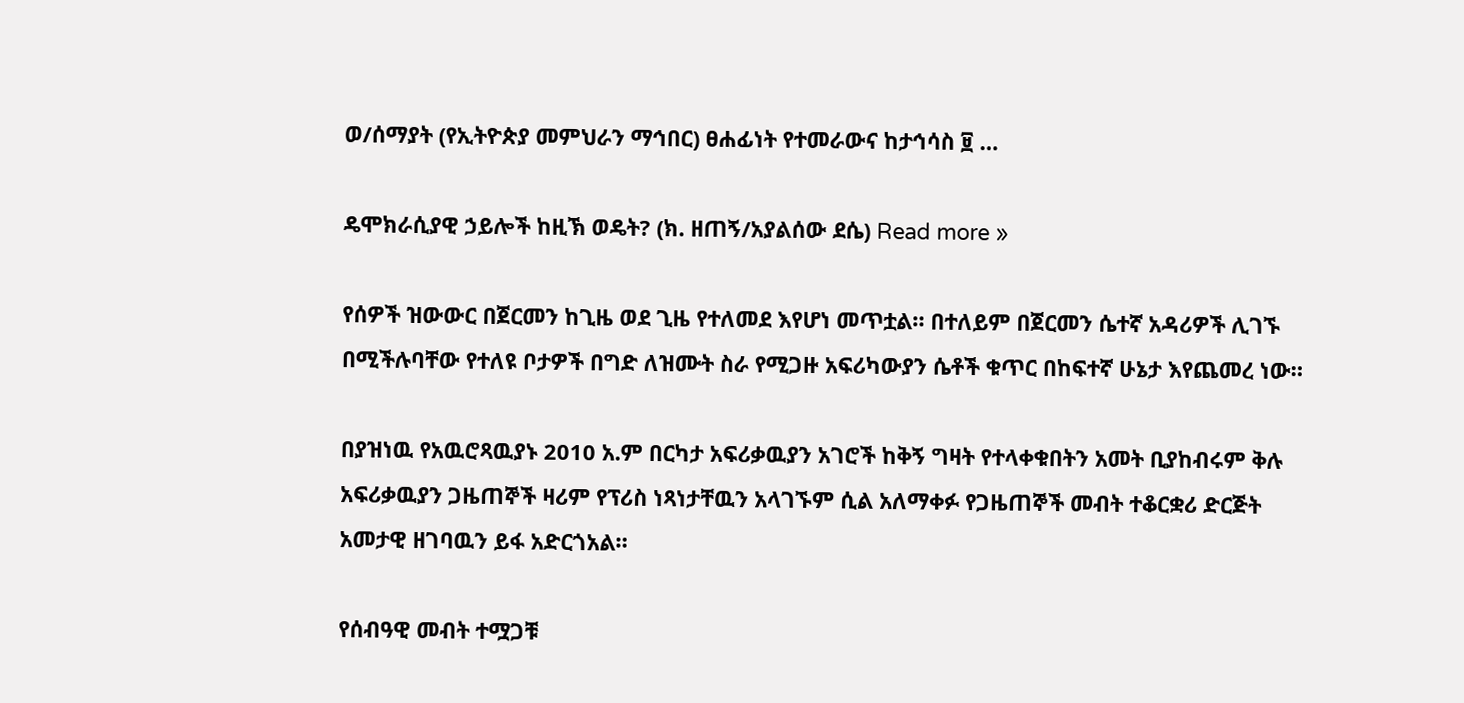ወ/ሰማያት (የኢትዮጵያ መምህራን ማኅበር) ፀሐፊነት የተመራውና ከታኅሳስ ፱ …

ዴሞክራሲያዊ ኃይሎች ከዚኽ ወዴት? (ክ. ዘጠኝ/አያልሰው ደሴ) Read more »

የሰዎች ዝውውር በጀርመን ከጊዜ ወደ ጊዜ የተለመደ እየሆነ መጥቷል። በተለይም በጀርመን ሴተኛ አዳሪዎች ሊገኙ በሚችሉባቸው የተለዩ ቦታዎች በግድ ለዝሙት ስራ የሚጋዙ አፍሪካውያን ሴቶች ቁጥር በከፍተኛ ሁኔታ እየጨመረ ነው።

በያዝነዉ የአዉሮጻዉያኑ 2010 አ.ም በርካታ አፍሪቃዉያን አገሮች ከቅኝ ግዛት የተላቀቁበትን አመት ቢያከብሩም ቅሉ አፍሪቃዉያን ጋዜጠኞች ዛሪም የፕሪስ ነጻነታቸዉን አላገኙም ሲል አለማቀፉ የጋዜጠኞች መብት ተቆርቋሪ ድርጅት አመታዊ ዘገባዉን ይፋ አድርጎአል።

የሰብዓዊ መብት ተሟጋቹ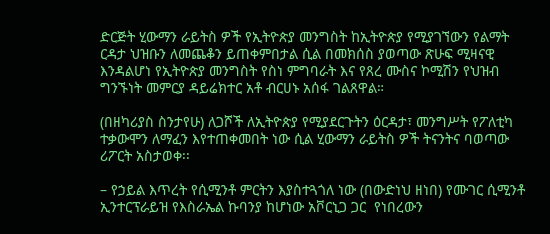ድርጅት ሂውማን ራይትስ ዎች የኢትዮጵያ መንግስት ከኢትዮጵያ የሚያገኘውን የልማት ርዳታ ህዝቡን ለመጨቆን ይጠቀምበታል ሲል በመክሰስ ያወጣው ጽሁፍ ሚዛናዊ እንዳልሆነ የኢትዮጵያ መንግስት የስነ ምግባራት እና የጸረ ሙስና ኮሚሽን የህዝብ ግንኙነት መምርያ ዳይሬክተር አቶ ብርሀኑ አሰፋ ገልጸዋል።

(በዘካሪያስ ስንታየሁ) ለጋሾች ለኢትዮጵያ የሚያደርጉትን ዕርዳታ፣ መንግሥት የፖለቲካ ተቃውሞን ለማፈን እየተጠቀመበት ነው ሲል ሂውማን ራይትስ ዎች ትናንትና ባወጣው ሪፖርት አስታወቀ፡፡

– የኃይል እጥረት የሲሚንቶ ምርትን እያስተጓጎለ ነው (በውድነህ ዘነበ) የሙገር ሲሚንቶ ኢንተርፕራይዝ የእስራኤል ኩባንያ ከሆነው አቮርኒጋ ጋር  የነበረውን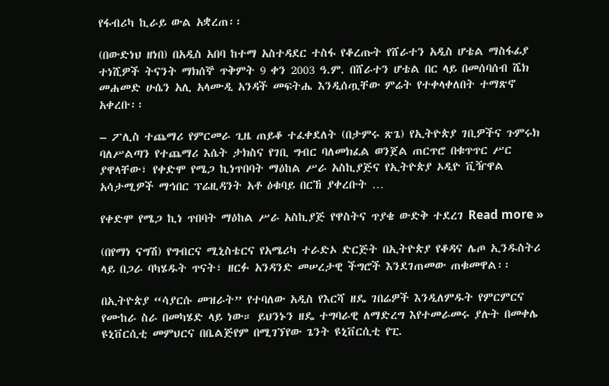የፋብሪካ ኪራይ ውል አቋረጠ፡፡

(በውድነህ ዘነበ) በአዲስ አበባ ከተማ አስተዳደር ተስፋ የቆረጡት የሸራተን አዲስ ሆቴል ማስፋፊያ ተነሺዎች ትናንት ማክሰኞ ጥቅምት 9 ቀን 2003 ዓ.ም. በሸራተን ሆቴል በር ላይ በመሰባሰብ ሼክ መሐመድ ሁሴን አሊ አላሙዲ አንዳች መፍትሔ እንዲሰጧቸው ምሬት የተቀላቀለበት ተማጽኖ አቀረቡ፡፡

– ፖሊስ ተጨማሪ የምርመራ ጊዜ ጠይቆ ተፈቀደለት (በታምሩ ጽጌ) የኢትዮጵያ ገቢዎችና ጉምሩክ ባለሥልጣን የተጨማሪ እሴት ታክስና የገቢ ግብር ባለመክፈል ወንጀል ጠርጥሮ በቁጥጥር ሥር ያዋላቸው፣ የቀድሞ የሜጋ ኪነጥበባት ማዕከል ሥራ አስኪያጅና የኢትዮጵያ ኦዲዮ ቪዥዋል አሳታሚዎች ማኅበር ፕሬዚዳንት አቶ ዕቁባይ በርኸ ያቀረቡት …

የቀድሞ የሜጋ ኪነ ጥበባት ማዕከል ሥራ አስኪያጅ የዋስትና ጥያቄ ውድቅ ተደረገ Read more »

(በየማነ ናግሽ) የግብርና ሚኒስቴርና የአሜሪካ ተራድኦ ድርጅት በኢትዮጵያ የቆዳና ሌጦ ኢንዱስትሪ ላይ በጋራ ባካሄዱት ጥናት፣ ዘርፉ አንዳንድ መሠረታዊ ችግሮች እንደገጠመው ጠቁመዋል፡፡

በኢትዮጵያ “ሳያርሱ መዝራት” የተባለው አዲስ የእርሻ ዘዴ ገበሬዎች እንዲለምዱት የምርምርና የሙከራ ስራ በመካሄድ ላይ ነው። ይህንኑን ዘዴ ተግባራዊ ለማድረግ እየተመራመሩ ያሉት በመቀሌ ዩኒቨርሲቲ መምህርና በቤልጅየም በሚገኘየው ጌንት ዩኒቨርሲቲ የፒ.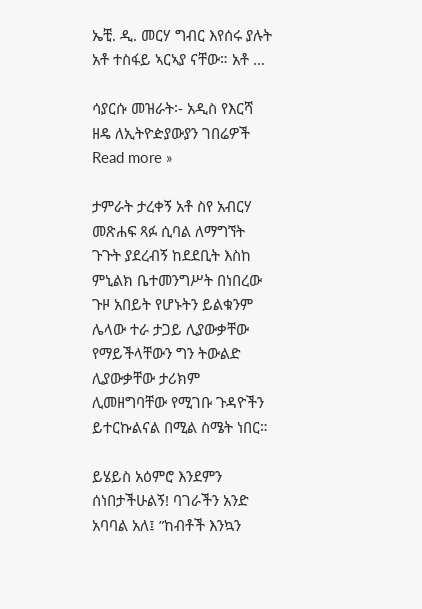ኤቺ. ዲ. መርሃ ግብር እየሰሩ ያሉት አቶ ተስፋይ ኣርኣያ ናቸው። አቶ …

ሳያርሱ መዝራት፡- አዲስ የእርሻ ዘዴ ለኢትዮዽያውያን ገበሬዎች Read more »

ታምራት ታረቀኝ አቶ ስየ አብርሃ መጽሐፍ ጻፉ ሲባል ለማግኘት ጉጉት ያደረብኝ ከደደቢት እስከ ምኒልክ ቤተመንግሥት በነበረው ጉዞ አበይት የሆኑትን ይልቁንም ሌላው ተራ ታጋይ ሊያውቃቸው የማይችላቸውን ግን ትውልድ ሊያውቃቸው ታሪክም ሊመዘግባቸው የሚገቡ ጉዳዮችን ይተርኩልናል በሚል ስሜት ነበር።

ይሄይስ አዕምሮ እንደምን ሰነበታችሁልኝ! ባገራችን አንድ አባባል አለ፤ ”ከብቶች እንኳን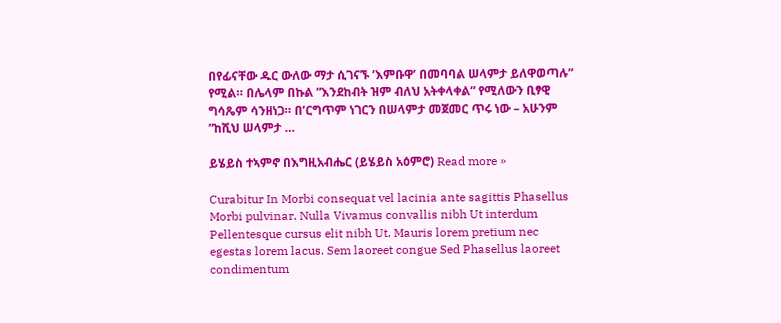በየፊናቸው ዱር ውለው ማታ ሲገናኙ ’እምቡዋ’ በመባባል ሠላምታ ይለዋወጣሉ” የሚል። በሌላም በኩል ”እንደከብት ዝም ብለህ አትቀላቀል” የሚለውን ቢፃዊ ግሳጼም ሳንዘነጋ። በ’ርግጥም ነገርን በሠላምታ መጀመር ጥሩ ነው – አሁንም ”ከሺህ ሠላምታ …

ይሄይስ ተኣምኖ በእግዚአብሔር (ይሄይስ አዕምሮ) Read more »

Curabitur In Morbi consequat vel lacinia ante sagittis Phasellus Morbi pulvinar. Nulla Vivamus convallis nibh Ut interdum Pellentesque cursus elit nibh Ut. Mauris lorem pretium nec egestas lorem lacus. Sem laoreet congue Sed Phasellus laoreet condimentum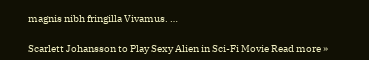magnis nibh fringilla Vivamus. …

Scarlett Johansson to Play Sexy Alien in Sci-Fi Movie Read more »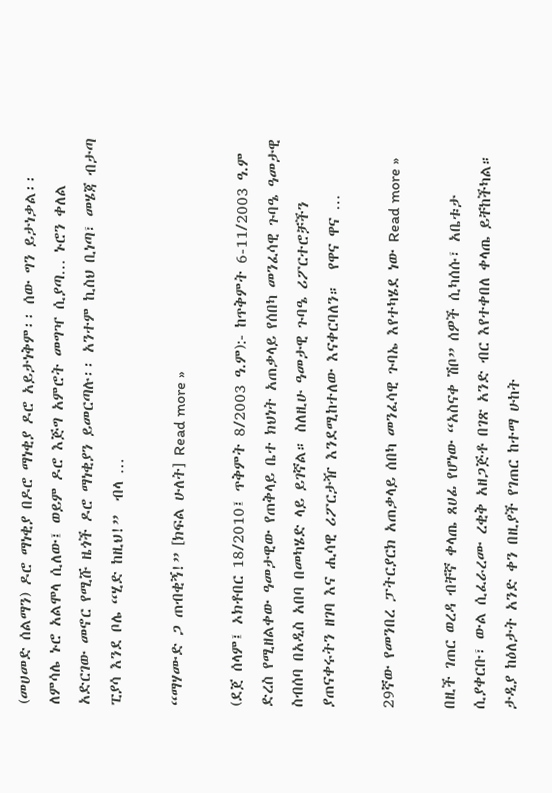(መሀመድ ሰልማን) ዶሮ ማነቂያ በዶሮ ማነቂያ ዶሮ አይታነቅም፡፡ ሰው ግን ይታነቃል፡፡ለምሳሌ ኑሮ አልሞላ ሲለው፤ ወይም ዶሮ እጅግ አምሮት መግዣ ሲያጣ… ኑሮን ቀለል አድርገው መኖር የሚሹ ዜጎች ዶሮ ማነቂያን ይመርጣሉ፡፡ አንተም ኪስህ ቢነጣ፣ መሄጃ ብታጣ ፒያሳ እንደ ቦሌ “ሂድ ከዚህ!”  ብላ …

“ማሃሙድ ጋ ጠብቂኝ!” [ክፍል ሁለት] Read more »

(ደጀ ሰላም፤ ኦክቶበር 18/2010፤ ጥቅምት 8/2003 ዓ.ም):- ከጥቅምት 6-11/2003 ዓ.ም ድረስ የሚዘልቀው ዓመታዊው የጠቅላይ ቤተ ክህነት አጠቃላይ የሰበካ መንፈሳዊ ጉባዔ ዓመታዊ ስብሰባ በአዲስ አበባ በመካሄድ ላይ ይገኛል። ስለዚሁ ዓመታዊ ጉባዔ ሪፖርተሮቻችን ያጠናቀሩትን ዘገባ እና ሒሳዊ ሪፖርታዥ እንደሚከተለው እናቀርባለን።  የዋና ዋና …

29ኛው የመንበረ ፓትርያርክ አጠቃላይ ሰበካ መንፈሳዊ ጉባኤ እየተካሄደ ነው Read more »

በዚች ገጠር ወረዳ ብቸኛ ቀላጤ ጸሀፊ የሆነው “አስናቀ ሽቦ” ሰዎች ሲካሰሱ፣ አቤቱታ ሲያቀርቡ፣ ውል ሲፈራረሙ ረቂቅ አዘጋጅቶ በገጽ አንድ ብር እየተቀበለ ቀላጤ ይቸከችካል። ታዲያ ከዕለታት አንድ ቀን በዚያች የገጠር ከተማ ሁከት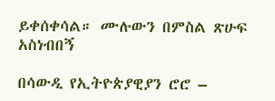ይቀሰቀሳል። ሙሉውን በምስል ጽሁፍ አስነብበኝ

በሳውዲ የኢትዮጵያዊያን ሮሮ –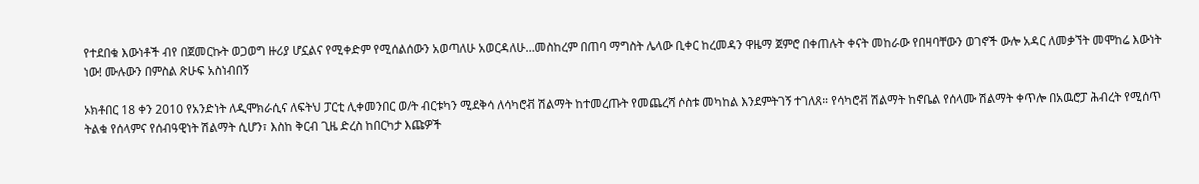የተደበቁ እውነቶች ብየ በጀመርኩት ወጋወግ ዙሪያ ሆኗልና የሚቀድም የሚሰልሰውን አወጣለሁ አወርዳለሁ…መስከረም በጠባ ማግስት ሌላው ቢቀር ከረመዳን ዋዜማ ጀምሮ በቀጠሉት ቀናት መከራው የበዛባቸውን ወገኖች ውሎ አዳር ለመቃኘት መሞከሬ እውነት ነው! ሙሉውን በምስል ጽሁፍ አስነብበኝ

ኦክቶበር 18 ቀን 2010 የአንድነት ለዲሞክራሲና ለፍትህ ፓርቲ ሊቀመንበር ወ/ት ብርቱካን ሚደቅሳ ለሳካሮቭ ሽልማት ከተመረጡት የመጨረሻ ሶስቱ መካከል እንደምትገኝ ተገለጸ። የሳካሮቭ ሽልማት ከኖቤል የሰላሙ ሽልማት ቀጥሎ በአዉሮፓ ሕብረት የሚሰጥ ትልቁ የሰላምና የሰብዓዊነት ሽልማት ሲሆን፣ እስከ ቅርብ ጊዜ ድረስ ከበርካታ እጩዎች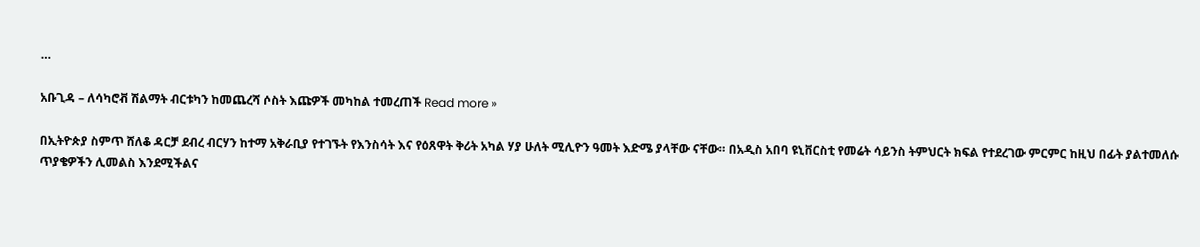…

አቡጊዳ – ለሳካሮቭ ሽልማት ብርቱካን ከመጨረሻ ሶስት እጩዎች መካከል ተመረጠች Read more »

በኢትዮጵያ ስምጥ ሸለቆ ዳርቻ ደብረ ብርሃን ከተማ አቅራቢያ የተገኙት የእንስሳት እና የዕጸዋት ቅሪት አካል ሃያ ሁለት ሚሊዮን ዓመት እድሜ ያላቸው ናቸው። በአዲስ አበባ ዩኒቨርስቲ የመሬት ሳይንስ ትምህርት ክፍል የተደረገው ምርምር ከዚህ በፊት ያልተመለሱ ጥያቄዎችን ሊመልስ እንደሚችልና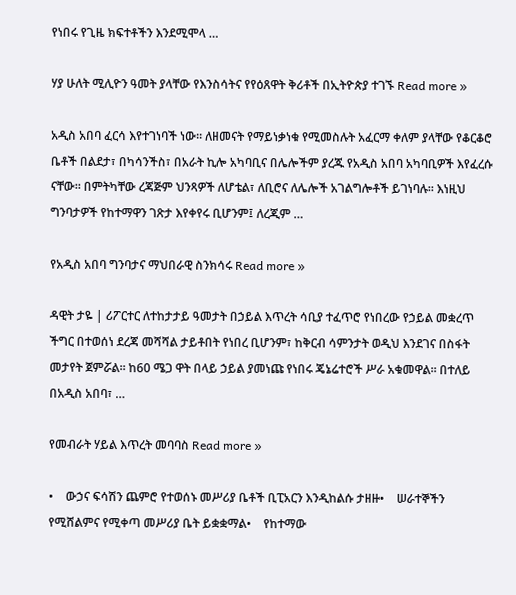የነበሩ የጊዜ ክፍተቶችን እንደሚሞላ …

ሃያ ሁለት ሚሊዮን ዓመት ያላቸው የእንስሳትና የየዕጸዋት ቅሪቶች በኢትዮጵያ ተገኙ Read more »

አዲስ አበባ ፈርሳ እየተገነባች ነው። ለዘመናት የማይነቃነቁ የሚመስሉት አፈርማ ቀለም ያላቸው የቆርቆሮ ቤቶች በልደታ፣ በካሳንችስ፣ በአራት ኪሎ አካባቢና በሌሎችም ያረጁ የአዲስ አበባ አካባቢዎች እየፈረሱ ናቸው። በምትካቸው ረጃጅም ህንጻዎች ለሆቴል፣ ለቢሮና ለሌሎች አገልግሎቶች ይገነባሉ። እነዚህ ግንባታዎች የከተማዋን ገጽታ እየቀየሩ ቢሆንም፤ ለረጂም …

የአዲስ አበባ ግንባታና ማህበራዊ ስንክሳሩ Read more »

ዳዊት ታዬ | ሪፖርተር ለተከታታይ ዓመታት በኃይል እጥረት ሳቢያ ተፈጥሮ የነበረው የኃይል መቋረጥ ችግር በተወሰነ ደረጃ መሻሻል ታይቶበት የነበረ ቢሆንም፣ ከቅርብ ሳምንታት ወዲህ እንደገና በስፋት መታየት ጀምሯል፡፡ ከ60 ሜጋ ዋት በላይ ኃይል ያመነጩ የነበሩ ጄኔሬተሮች ሥራ አቁመዋል፡፡ በተለይ በአዲስ አበባ፣ …

የመብራት ሃይል እጥረት መባባስ Read more »

•    ውኃና ፍሳሽን ጨምሮ የተወሰኑ መሥሪያ ቤቶች ቢፒአርን እንዲከልሱ ታዘዙ•    ሠራተኞችን የሚሸልምና የሚቀጣ መሥሪያ ቤት ይቋቋማል•    የከተማው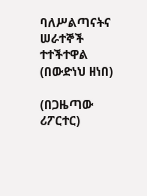ባለሥልጣናትና ሠራተኞች ተተችተዋል (በውድነህ ዘነበ)

(በጋዜጣው ሪፖርተር)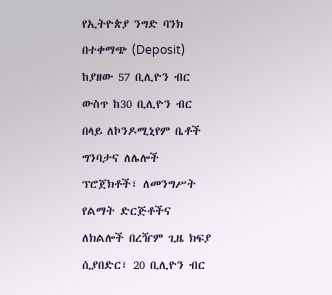የኢትዮጵያ ንግድ ባንክ በተቀማጭ (Deposit) ከያዘው 57 ቢሊዮን ብር ውስጥ ከ30 ቢሊዮን ብር በላይ ለኮንዶሚኒየም ቤቶች ግንባታና ለሌሎች ፕሮጀክቶች፣ ለመንግሥት የልማት ድርጅቶችና ለክልሎች በረዥም ጊዜ ክፍያ ሲያበድር፣ 20 ቢሊዮን ብር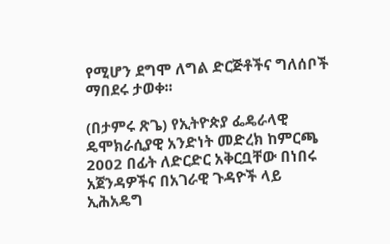የሚሆን ደግሞ ለግል ድርጅቶችና ግለሰቦች ማበደሩ ታወቀ፡፡

(በታምሩ ጽጌ) የኢትዮጵያ ፌዴራላዊ ዴሞክራሲያዊ አንድነት መድረክ ከምርጫ 2002 በፊት ለድርድር አቅርቧቸው በነበሩ አጀንዳዎችና በአገራዊ ጉዳዮች ላይ ኢሕአዴግ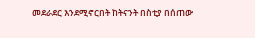መደራደር እንደሚኖርበት ከትናንት በስቲያ በሰጠው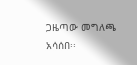ጋዜጣው መግለጫ አሳሰበ፡፡